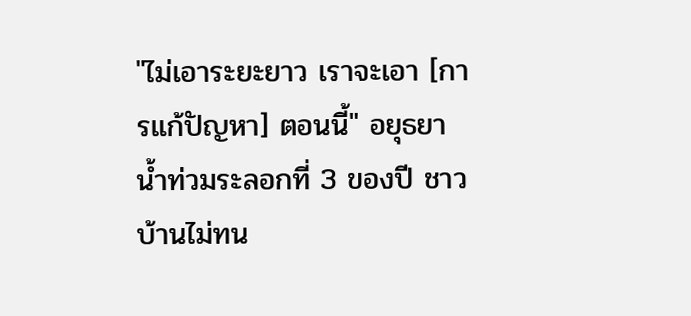"ไม่เอาระยะยาว เราจะเอา [การแก้ปัญหา] ตอนนี้" อยุธยาน้ำท่วมระลอกที่ 3 ของปี ชาวบ้านไม่ทน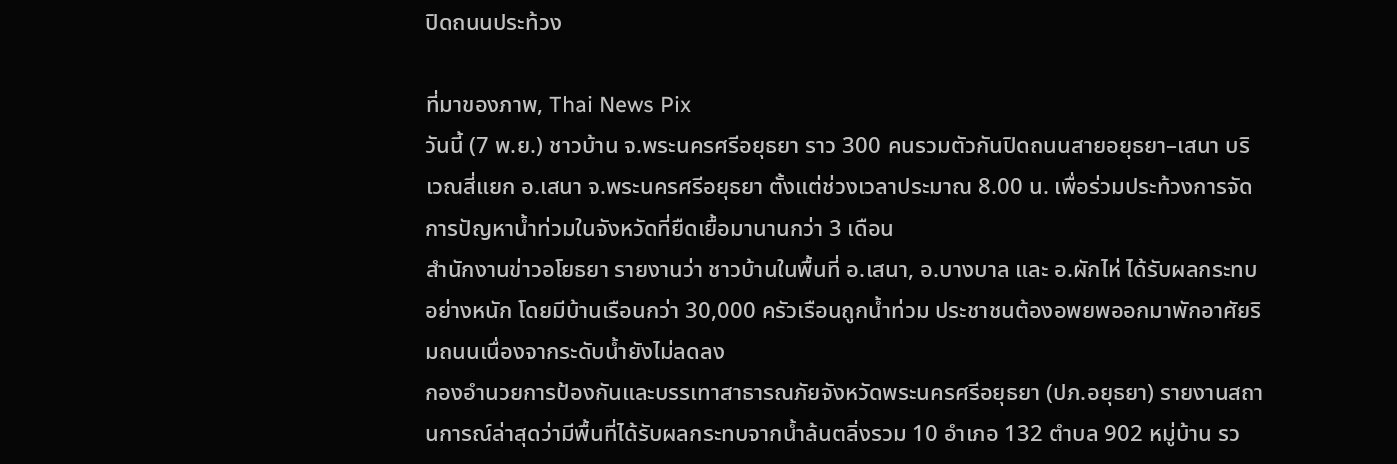ปิดถนนประท้วง

ที่มาของภาพ, Thai News Pix
วันนี้ (7 พ.ย.) ชาวบ้าน จ.พระนครศรีอยุธยา ราว 300 คนรวมตัวกันปิดถนนสายอยุธยา–เสนา บริเวณสี่แยก อ.เสนา จ.พระนครศรีอยุธยา ตั้งแต่ช่วงเวลาประมาณ 8.00 น. เพื่อร่วมประท้วงการจัดการปัญหาน้ำท่วมในจังหวัดที่ยืดเยื้อมานานกว่า 3 เดือน
สำนักงานข่าวอโยธยา รายงานว่า ชาวบ้านในพื้นที่ อ.เสนา, อ.บางบาล และ อ.ผักไห่ ได้รับผลกระทบอย่างหนัก โดยมีบ้านเรือนกว่า 30,000 ครัวเรือนถูกน้ำท่วม ประชาชนต้องอพยพออกมาพักอาศัยริมถนนเนื่องจากระดับน้ำยังไม่ลดลง
กองอำนวยการป้องกันและบรรเทาสาธารณภัยจังหวัดพระนครศรีอยุธยา (ปภ.อยุธยา) รายงานสถานการณ์ล่าสุดว่ามีพื้นที่ได้รับผลกระทบจากน้ำล้นตลิ่งรวม 10 อำเภอ 132 ตำบล 902 หมู่บ้าน รว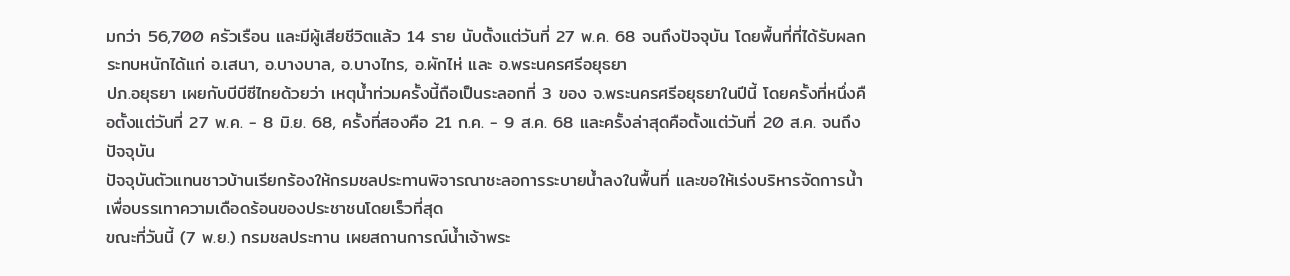มกว่า 56,700 ครัวเรือน และมีผู้เสียชีวิตแล้ว 14 ราย นับตั้งแต่วันที่ 27 พ.ค. 68 จนถึงปัจจุบัน โดยพื้นที่ที่ได้รับผลกระทบหนักได้แก่ อ.เสนา, อ.บางบาล, อ.บางไทร, อ.ผักไห่ และ อ.พระนครศรีอยุธยา
ปภ.อยุธยา เผยกับบีบีซีไทยด้วยว่า เหตุน้ำท่วมครั้งนี้ถือเป็นระลอกที่ 3 ของ จ.พระนครศรีอยุธยาในปีนี้ โดยครั้งที่หนึ่งคือตั้งแต่วันที่ 27 พ.ค. - 8 มิ.ย. 68, ครั้งที่สองคือ 21 ก.ค. - 9 ส.ค. 68 และครั้งล่าสุดคือตั้งแต่วันที่ 20 ส.ค. จนถึงปัจจุบัน
ปัจจุบันตัวแทนชาวบ้านเรียกร้องให้กรมชลประทานพิจารณาชะลอการระบายน้ำลงในพื้นที่ และขอให้เร่งบริหารจัดการน้ำเพื่อบรรเทาความเดือดร้อนของประชาชนโดยเร็วที่สุด
ขณะที่วันนี้ (7 พ.ย.) กรมชลประทาน เผยสถานการณ์น้ำเจ้าพระ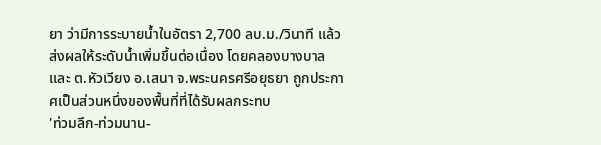ยา ว่ามีการระบายน้ำในอัตรา 2,700 ลบ.ม./วินาที แล้ว ส่งผลให้ระดับน้ำเพิ่มขึ้นต่อเนื่อง โดยคลองบางบาล และ ต.หัวเวียง อ.เสนา จ.พระนครศรีอยุธยา ถูกประกาศเป็นส่วนหนึ่งของพื้นที่ที่ได้รับผลกระทบ
'ท่วมลึก-ท่วมนาน-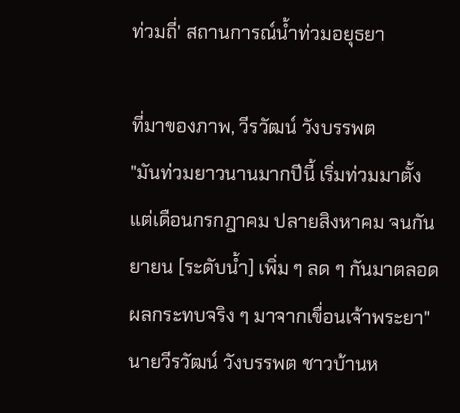ท่วมถี่' สถานการณ์น้ำท่วมอยุธยา

ที่มาของภาพ, วีรวัฒน์ วังบรรพต
"มันท่วมยาวนานมากปีนี้ เริ่มท่วมมาตั้งแต่เดือนกรกฎาคม ปลายสิงหาคม จนกันยายน [ระดับน้ำ] เพิ่ม ๆ ลด ๆ กันมาตลอด ผลกระทบจริง ๆ มาจากเขื่อนเจ้าพระยา" นายวีรวัฒน์ วังบรรพต ชาวบ้านห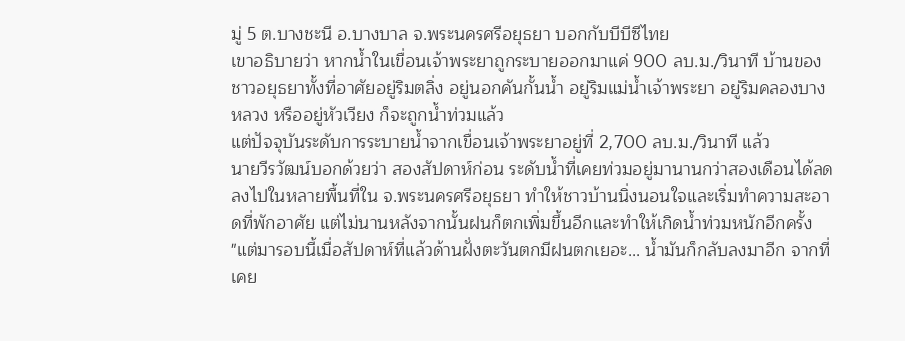มู่ 5 ต.บางชะนี อ.บางบาล จ.พระนครศรีอยุธยา บอกกับบีบีซีไทย
เขาอธิบายว่า หากน้ำในเขื่อนเจ้าพระยาถูกระบายออกมาแค่ 900 ลบ.ม./วินาที บ้านของชาวอยุธยาทั้งที่อาศัยอยู่ริมตลิ่ง อยู่นอกคันกั้นน้ำ อยู่ริมแม่น้ำเจ้าพระยา อยู่ริมคลองบางหลวง หรืออยู่หัวเวียง ก็จะถูกน้ำท่วมแล้ว
แต่ปัจจุบันระดับการระบายน้ำจากเขื่อนเจ้าพระยาอยู่ที่ 2,700 ลบ.ม./วินาที แล้ว
นายวีรวัฒน์บอกด้วยว่า สองสัปดาห์ก่อน ระดับน้ำที่เคยท่วมอยู่มานานกว่าสองเดือนได้ลดลงไปในหลายพื้นที่ใน จ.พระนครศรีอยุธยา ทำให้ชาวบ้านนิ่งนอนใจและเริ่มทำความสะอาดที่พักอาศัย แต่ไม่นานหลังจากนั้นฝนก็ตกเพิ่มขึ้นอีกและทำให้เกิดน้ำท่วมหนักอีกครั้ง
"แต่มารอบนี้เมื่อสัปดาห์ที่แล้วด้านฝั่งตะวันตกมีฝนตกเยอะ... น้ำมันก็กลับลงมาอีก จากที่เคย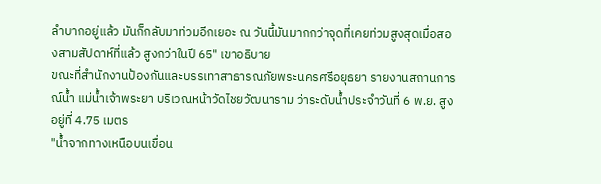ลำบากอยู่แล้ว มันก็กลับมาท่วมอีกเยอะ ณ วันนี้มันมากกว่าจุดที่เคยท่วมสูงสุดเมื่อสองสามสัปดาห์ที่แล้ว สูงกว่าในปี 65" เขาอธิบาย
ขณะที่สำนักงานป้องกันและบรรเทาสาธารณภัยพระนครศรีอยุธยา รายงานสถานการณ์น้ำ แม่น้ำเจ้าพระยา บริเวณหน้าวัดไชยวัฒนาราม ว่าระดับน้ำประจำวันที่ 6 พ.ย. สูงอยู่ที่ 4.75 เมตร
"น้ำจากทางเหนือบนเขื่อน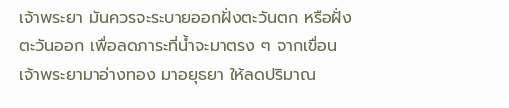เจ้าพระยา มันควรจะระบายออกฝั่งตะวันตก หรือฝั่งตะวันออก เพื่อลดภาระที่น้ำจะมาตรง ๆ จากเขื่อนเจ้าพระยามาอ่างทอง มาอยุธยา ให้ลดปริมาณ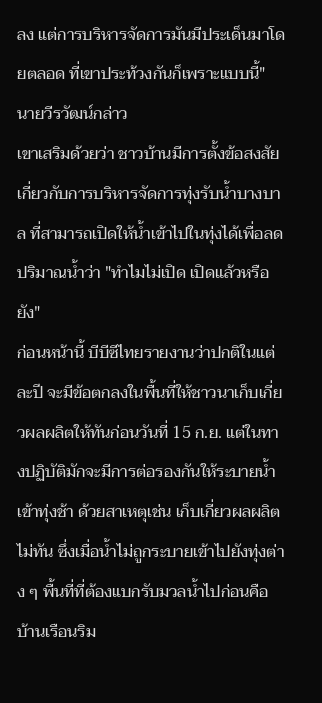ลง แต่การบริหารจัดการมันมีประเด็นมาโดยตลอด ที่เขาประท้วงกันก็เพราะแบบนี้" นายวีรวัฒน์กล่าว
เขาเสริมด้วยว่า ชาวบ้านมีการตั้งข้อสงสัยเกี่ยวกับการบริหารจัดการทุ่งรับน้ำบางบาล ที่สามารถเปิดให้น้ำเข้าไปในทุ่งได้เพื่อลดปริมาณน้ำว่า "ทำไมไม่เปิด เปิดแล้วหรือยัง"
ก่อนหน้านี้ บีบีซีไทยรายงานว่าปกติในแต่ละปี จะมีข้อตกลงในพื้นที่ให้ชาวนาเก็บเกี่ยวผลผลิตให้ทันก่อนวันที่ 15 ก.ย. แต่ในทางปฏิบัติมักจะมีการต่อรองกันให้ระบายน้ำเข้าทุ่งช้า ด้วยสาเหตุเช่น เก็บเกี่ยวผลผลิตไม่ทัน ซึ่งเมื่อน้ำไม่ถูกระบายเข้าไปยังทุ่งต่าง ๆ พื้นที่ที่ต้องแบกรับมวลน้ำไปก่อนคือบ้านเรือนริม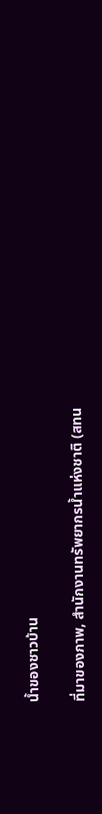น้ำของชาวบ้าน

ที่มาของภาพ, สำนักงานทรัพยากรน้ำแห่งชาติ (สทน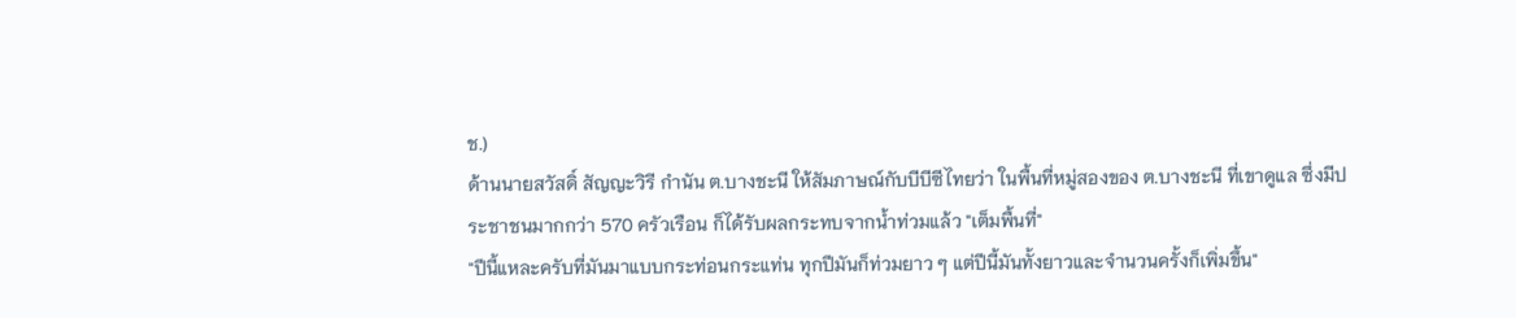ช.)
ด้านนายสวัสดิ์ สัญญะวิรี กำนัน ต.บางชะนี ให้สัมภาษณ์กับบีบีซีไทยว่า ในพื้นที่หมู่สองของ ต.บางชะนี ที่เขาดูแล ซึ่งมีประชาชนมากกว่า 570 ครัวเรือน ก็ได้รับผลกระทบจากน้ำท่วมแล้ว "เต็มพื้นที่"
"ปีนี้แหละครับที่มันมาแบบกระท่อนกระแท่น ทุกปีมันก็ท่วมยาว ๆ แต่ปีนี้มันทั้งยาวและจำนวนครั้งก็เพิ่มขึ้น"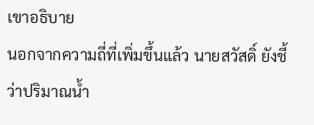เขาอธิบาย
นอกจากความถี่ที่เพิ่มขึ้นแล้ว นายสวัสดิ์ ยังชี้ว่าปริมาณน้ำ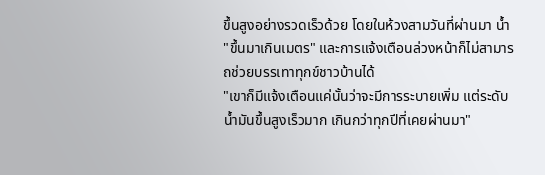ขึ้นสูงอย่างรวดเร็วด้วย โดยในห้วงสามวันที่ผ่านมา น้ำ "ขึ้นมาเกินเมตร" และการแจ้งเตือนล่วงหน้าก็ไม่สามารถช่วยบรรเทาทุกข์ชาวบ้านได้
"เขาก็มีแจ้งเตือนแค่นั้นว่าจะมีการระบายเพิ่ม แต่ระดับน้ำมันขึ้นสูงเร็วมาก เกินกว่าทุกปีที่เคยผ่านมา"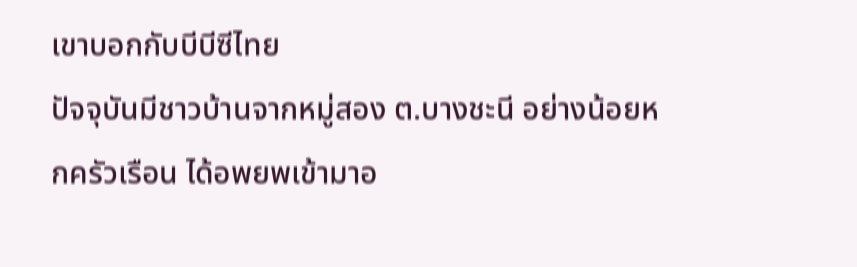เขาบอกกับบีบีซีไทย
ปัจจุบันมีชาวบ้านจากหมู่สอง ต.บางชะนี อย่างน้อยหกครัวเรือน ได้อพยพเข้ามาอ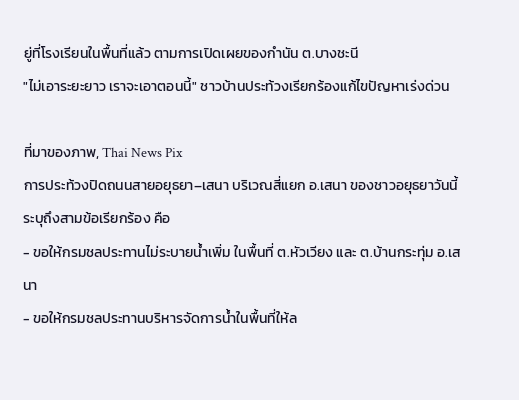ยู่ที่โรงเรียนในพื้นที่แล้ว ตามการเปิดเผยของกำนัน ต.บางชะนี
"ไม่เอาระยะยาว เราจะเอาตอนนี้" ชาวบ้านประท้วงเรียกร้องแก้ไขปัญหาเร่งด่วน

ที่มาของภาพ, Thai News Pix
การประท้วงปิดถนนสายอยุธยา–เสนา บริเวณสี่แยก อ.เสนา ของชาวอยุธยาวันนี้ ระบุถึงสามข้อเรียกร้อง คือ
- ขอให้กรมชลประทานไม่ระบายน้ำเพิ่ม ในพื้นที่ ต.หัวเวียง และ ต.บ้านกระทุ่ม อ.เสนา
- ขอให้กรมชลประทานบริหารจัดการน้ำในพื้นที่ให้ล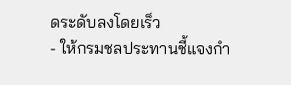ดระดับลงโดยเร็ว
- ให้กรมชลประทานชี้แจงกำ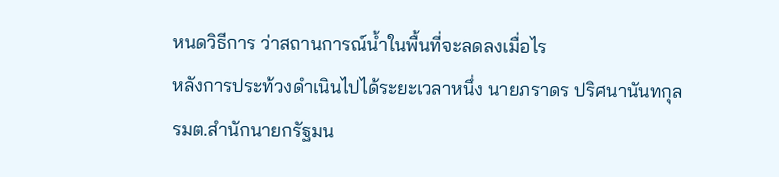หนดวิธีการ ว่าสถานการณ์น้ำในพื้นที่จะลดลงเมื่อไร
หลังการประท้วงดำเนินไปได้ระยะเวลาหนึ่ง นายภราดร ปริศนานันทกุล รมต.สำนักนายกรัฐมน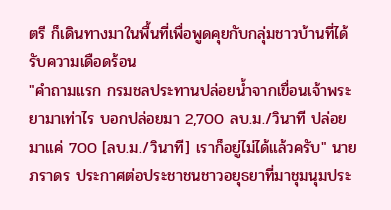ตรี ก็เดินทางมาในพื้นที่เพื่อพูดคุยกับกลุ่มชาวบ้านที่ได้รับความเดือดร้อน
"คำถามแรก กรมชลประทานปล่อยน้ำจากเขื่อนเจ้าพระยามาเท่าไร บอกปล่อยมา 2,700 ลบ.ม./วินาที ปล่อยมาแค่ 700 [ลบ.ม./วินาที] เราก็อยู่ไม่ได้แล้วครับ" นายภราดร ประกาศต่อประชาชนชาวอยุธยาที่มาชุมนุมประ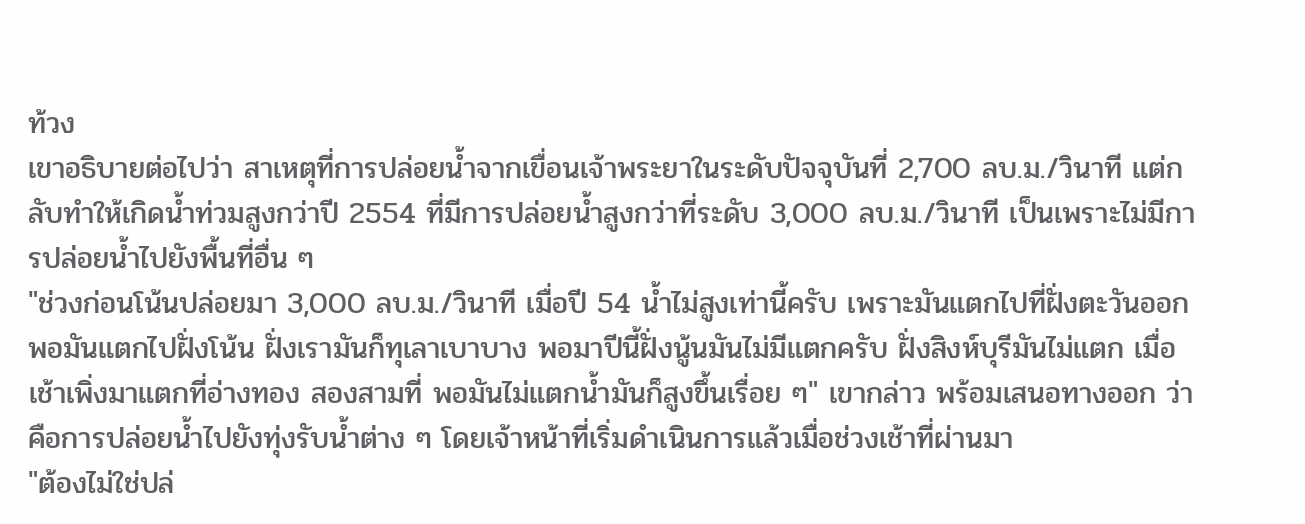ท้วง
เขาอธิบายต่อไปว่า สาเหตุที่การปล่อยน้ำจากเขื่อนเจ้าพระยาในระดับปัจจุบันที่ 2,700 ลบ.ม./วินาที แต่กลับทำให้เกิดน้ำท่วมสูงกว่าปี 2554 ที่มีการปล่อยน้ำสูงกว่าที่ระดับ 3,000 ลบ.ม./วินาที เป็นเพราะไม่มีการปล่อยน้ำไปยังพื้นที่อื่น ๆ
"ช่วงก่อนโน้นปล่อยมา 3,000 ลบ.ม./วินาที เมื่อปี 54 น้ำไม่สูงเท่านี้ครับ เพราะมันแตกไปที่ฝั่งตะวันออก พอมันแตกไปฝั่งโน้น ฝั่งเรามันก็ทุเลาเบาบาง พอมาปีนี้ฝั่งนู้นมันไม่มีแตกครับ ฝั่งสิงห์บุรีมันไม่แตก เมื่อเช้าเพิ่งมาแตกที่อ่างทอง สองสามที่ พอมันไม่แตกน้ำมันก็สูงขึ้นเรื่อย ๆ" เขากล่าว พร้อมเสนอทางออก ว่าคือการปล่อยน้ำไปยังทุ่งรับน้ำต่าง ๆ โดยเจ้าหน้าที่เริ่มดำเนินการแล้วเมื่อช่วงเช้าที่ผ่านมา
"ต้องไม่ใช่ปล่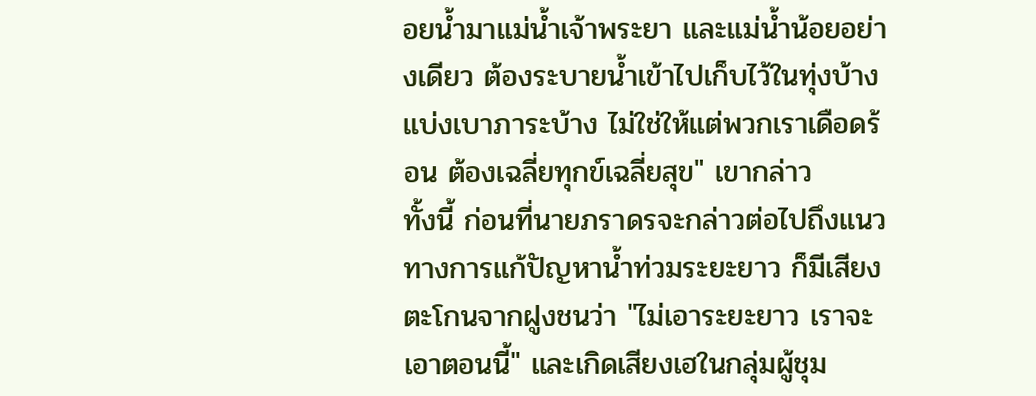อยน้ำมาแม่น้ำเจ้าพระยา และแม่น้ำน้อยอย่างเดียว ต้องระบายน้ำเข้าไปเก็บไว้ในทุ่งบ้าง แบ่งเบาภาระบ้าง ไม่ใช่ให้แต่พวกเราเดือดร้อน ต้องเฉลี่ยทุกข์เฉลี่ยสุข" เขากล่าว
ทั้งนี้ ก่อนที่นายภราดรจะกล่าวต่อไปถึงแนวทางการแก้ปัญหาน้ำท่วมระยะยาว ก็มีเสียงตะโกนจากฝูงชนว่า "ไม่เอาระยะยาว เราจะเอาตอนนี้" และเกิดเสียงเฮในกลุ่มผู้ชุม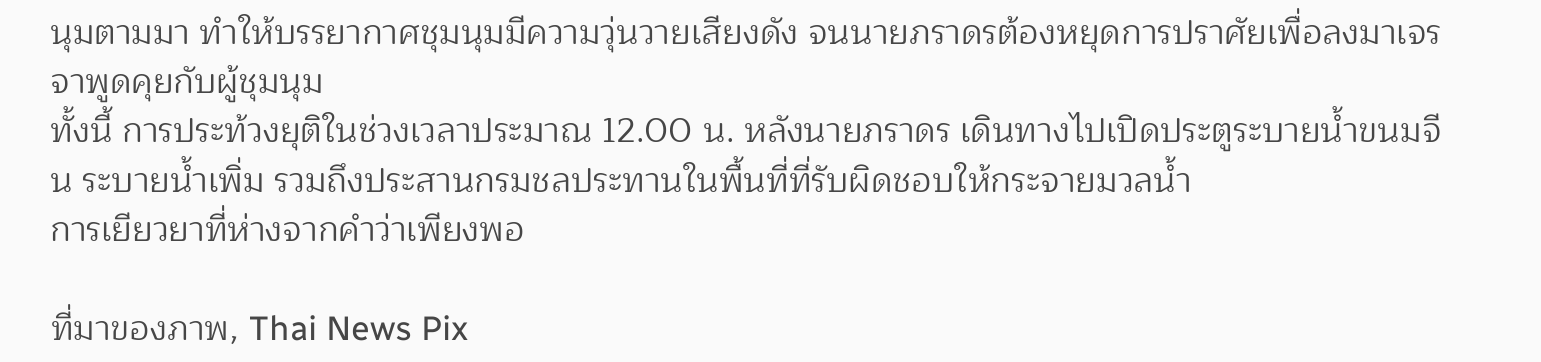นุมตามมา ทำให้บรรยากาศชุมนุมมีความวุ่นวายเสียงดัง จนนายภราดรต้องหยุดการปราศัยเพื่อลงมาเจรจาพูดคุยกับผู้ชุมนุม
ทั้งนี้ การประท้วงยุติในช่วงเวลาประมาณ 12.00 น. หลังนายภราดร เดินทางไปเปิดประตูระบายน้ำขนมจีน ระบายน้ำเพิ่ม รวมถึงประสานกรมชลประทานในพื้นที่ที่รับผิดชอบให้กระจายมวลน้ำ
การเยียวยาที่ห่างจากคำว่าเพียงพอ

ที่มาของภาพ, Thai News Pix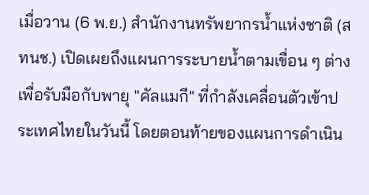เมื่อวาน (6 พ.ย.) สำนักงานทรัพยากรน้ำแห่งชาติ (สทนช.) เปิดเผยถึงแผนการระบายน้ำตามเขื่อน ๆ ต่าง เพื่อรับมือกับพายุ "คัลแมกี" ที่กำลังเคลื่อนตัวเข้าประเทศไทยในวันนี้ โดยตอนท้ายของแผนการดำเนิน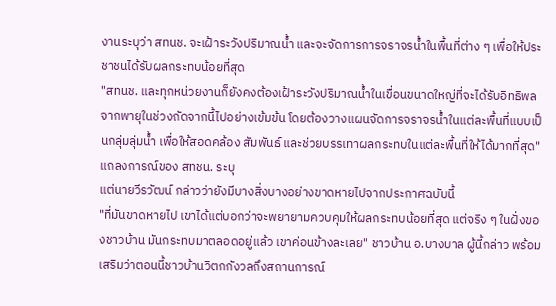งานระบุว่า สทนช. จะเฝ้าระวังปริมาณน้ำ และจะจัดการการจราจรน้ำในพื้นที่ต่าง ๆ เพื่อให้ประชาชนได้รับผลกระทบน้อยที่สุด
"สทนช. และทุกหน่วยงานก็ยังคงต้องเฝ้าระวังปริมาณน้ำในเขื่อนขนาดใหญ่ที่จะได้รับอิทธิพลจากพายุในช่วงถัดจากนี้ไปอย่างเข้มข้น โดยต้องวางแผนจัดการจราจรน้ำในแต่ละพื้นที่แบบเป็นกลุ่มลุ่มน้ำ เพื่อให้สอดคล้อง สัมพันธ์ และช่วยบรรเทาผลกระทบในแต่ละพื้นที่ให้ได้มากที่สุด" แถลงการณ์ของ สทชน. ระบุ
แต่นายวีรวัฒน์ กล่าวว่ายังมีบางสิ่งบางอย่างขาดหายไปจากประกาศฉบับนี้
"ที่มันขาดหายไป เขาได้แต่บอกว่าจะพยายามควบคุมให้ผลกระทบน้อยที่สุด แต่จริง ๆ ในฝั่งของชาวบ้าน มันกระทบมาตลอดอยู่แล้ว เขาค่อนข้างละเลย" ชาวบ้าน อ.บางบาล ผู้นี้กล่าว พร้อมเสริมว่าตอนนี้ชาวบ้านวิตกกังวลถึงสถานการณ์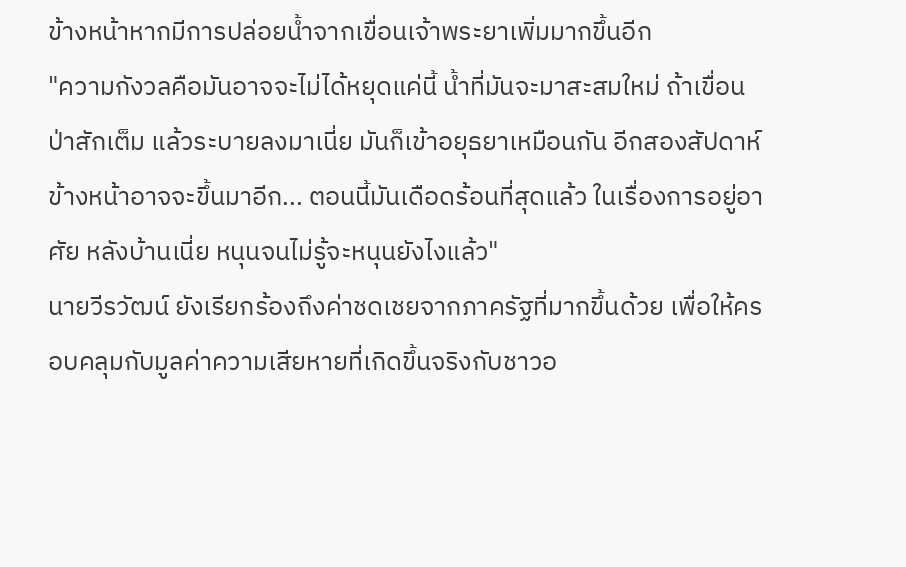ข้างหน้าหากมีการปล่อยน้ำจากเขื่อนเจ้าพระยาเพิ่มมากขึ้นอีก
"ความกังวลคือมันอาจจะไม่ได้หยุดแค่นี้ น้ำที่มันจะมาสะสมใหม่ ถ้าเขื่อนป่าสักเต็ม แล้วระบายลงมาเนี่ย มันก็เข้าอยุธยาเหมือนกัน อีกสองสัปดาห์ข้างหน้าอาจจะขึ้นมาอีก... ตอนนี้มันเดือดร้อนที่สุดแล้ว ในเรื่องการอยู่อาศัย หลังบ้านเนี่ย หนุนจนไม่รู้จะหนุนยังไงแล้ว"
นายวีรวัฒน์ ยังเรียกร้องถึงค่าชดเชยจากภาครัฐที่มากขึ้นด้วย เพื่อให้ครอบคลุมกับมูลค่าความเสียหายที่เกิดขึ้นจริงกับชาวอ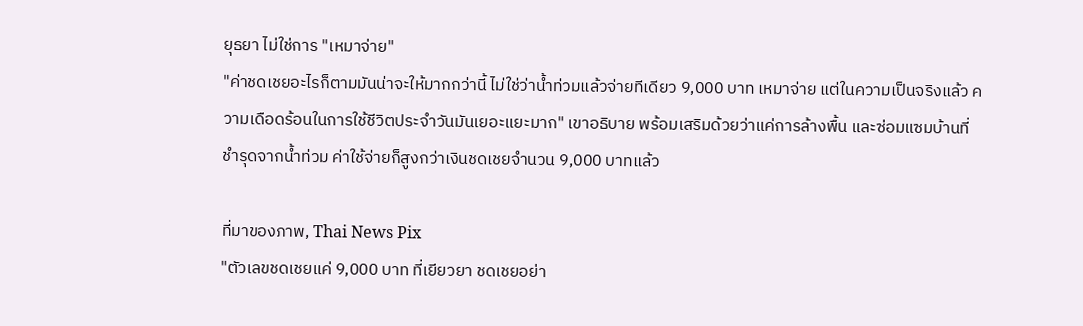ยุธยา ไม่ใช่การ "เหมาจ่าย"
"ค่าชดเชยอะไรก็ตามมันน่าจะให้มากกว่านี้ ไม่ใช่ว่าน้ำท่วมแล้วจ่ายทีเดียว 9,000 บาท เหมาจ่าย แต่ในความเป็นจริงแล้ว ความเดือดร้อนในการใช้ชีวิตประจำวันมันเยอะแยะมาก" เขาอธิบาย พร้อมเสริมด้วยว่าแค่การล้างพื้น และซ่อมแซมบ้านที่ชำรุดจากน้ำท่วม ค่าใช้จ่ายก็สูงกว่าเงินชดเชยจำนวน 9,000 บาทแล้ว

ที่มาของภาพ, Thai News Pix
"ตัวเลขชดเชยแค่ 9,000 บาท ที่เยียวยา ชดเชยอย่า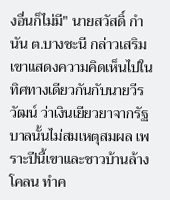งอื่นก็ไม่มี" นายสวัสดิ์ กำนัน ต.บางชะนี กล่าวเสริม เขาแสดงความคิดเห็นไปในทิศทางเดียวกันกับนายวีรวัฒน์ ว่าเงินเยียวยาจากรัฐบาลนั้นไม่สมเหตุสมผล เพราะปีนี้เขาและชาวบ้านล้างโคลน ทำค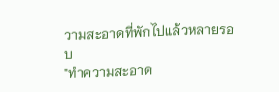วามสะอาดที่พักไปแล้วหลายรอบ
"ทำความสะอาด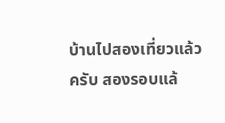บ้านไปสองเที่ยวแล้วครับ สองรอบแล้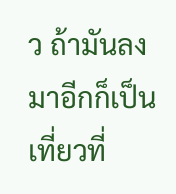ว ถ้ามันลงมาอีกก็เป็นเที่ยวที่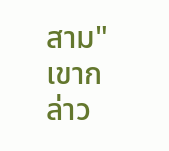สาม" เขากล่าว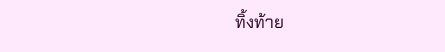ทิ้งท้าย